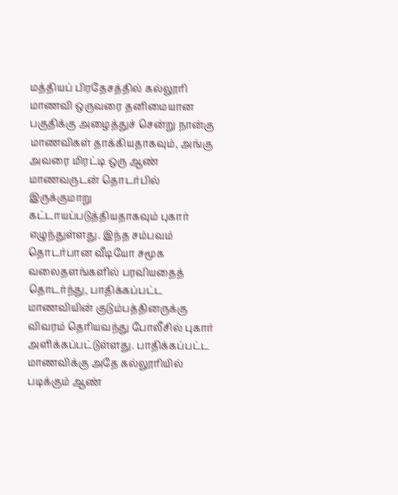மத்தியப் பிரதேசத்தில் கல்லூரி மாணவி ஒருவரை தனிமையான பகுதிக்கு அழைத்துச் சென்று நான்கு மாணவிகள் தாக்கியதாகவும், அங்கு அவரை மிரட்டி ஒரு ஆண் மாணவருடன் தொடர்பில் இருக்குமாறு கட்டாயப்படுத்தியதாகவும் புகார் எழுந்துள்ளது. இந்த சம்பவம் தொடர்பான வீடியோ சமூக வலைதளங்களில் பரவியதைத் தொடர்ந்து, பாதிக்கப்பட்ட மாணவியின் குடும்பத்தினருக்கு விவரம் தெரியவந்து போலீசில் புகார் அளிக்கப்பட்டுள்ளது. பாதிக்கப்பட்ட மாணவிக்கு அதே கல்லூரியில் படிக்கும் ஆண்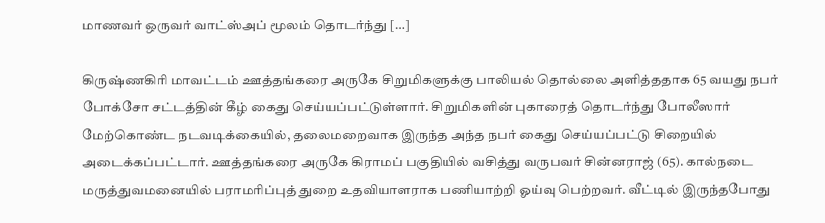மாணவர் ஒருவர் வாட்ஸ்அப் மூலம் தொடர்ந்து […]

கிருஷ்ணகிரி மாவட்டம் ஊத்தங்கரை அருகே சிறுமிகளுக்கு பாலியல் தொல்லை அளித்ததாக 65 வயது நபர் போக்சோ சட்டத்தின் கீழ் கைது செய்யப்பட்டுள்ளார். சிறுமிகளின் புகாரைத் தொடர்ந்து போலீஸார் மேற்கொண்ட நடவடிக்கையில், தலைமறைவாக இருந்த அந்த நபர் கைது செய்யப்பட்டு சிறையில் அடைக்கப்பட்டார். ஊத்தங்கரை அருகே கிராமப் பகுதியில் வசித்து வருபவர் சின்னராஜ் (65). கால்நடை மருத்துவமனையில் பராமரிப்புத் துறை உதவியாளராக பணியாற்றி ஓய்வு பெற்றவர். வீட்டில் இருந்தபோது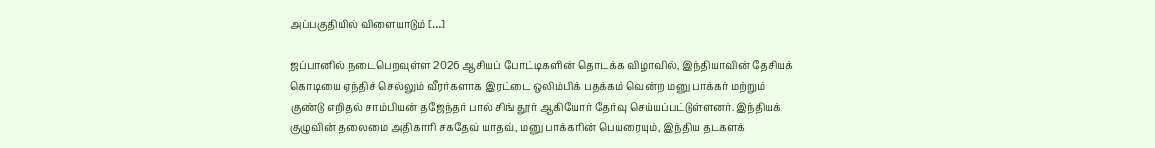அப்பகுதியில் விளையாடும் […]

ஜப்பானில் நடைபெறவுள்ள 2026 ஆசியப் போட்டிகளின் தொடக்க விழாவில், இந்தியாவின் தேசியக் கொடியை ஏந்திச் செல்லும் வீரர்களாக இரட்டை ஒலிம்பிக் பதக்கம் வென்ற மனு பாக்கர் மற்றும் குண்டு எறிதல் சாம்பியன் தஜேந்தர் பால் சிங் தூர் ஆகியோர் தேர்வு செய்யப்பட்டுள்ளனர். இந்தியக் குழுவின் தலைமை அதிகாரி சகதேவ் யாதவ், மனு பாக்கரின் பெயரையும், இந்திய தடகளக்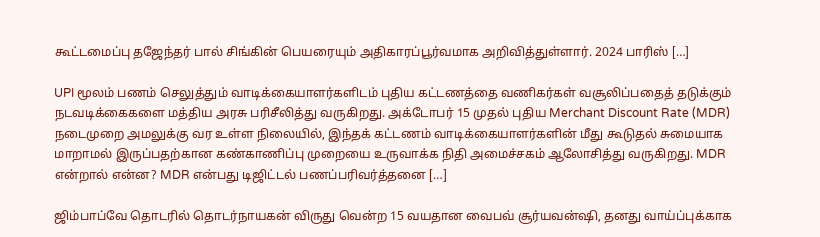கூட்டமைப்பு தஜேந்தர் பால் சிங்கின் பெயரையும் அதிகாரப்பூர்வமாக அறிவித்துள்ளார். 2024 பாரிஸ் […]

UPI மூலம் பணம் செலுத்தும் வாடிக்கையாளர்களிடம் புதிய கட்டணத்தை வணிகர்கள் வசூலிப்பதைத் தடுக்கும் நடவடிக்கைகளை மத்திய அரசு பரிசீலித்து வருகிறது. அக்டோபர் 15 முதல் புதிய Merchant Discount Rate (MDR) நடைமுறை அமலுக்கு வர உள்ள நிலையில், இந்தக் கட்டணம் வாடிக்கையாளர்களின் மீது கூடுதல் சுமையாக மாறாமல் இருப்பதற்கான கண்காணிப்பு முறையை உருவாக்க நிதி அமைச்சகம் ஆலோசித்து வருகிறது. MDR என்றால் என்ன? MDR என்பது டிஜிட்டல் பணப்பரிவர்த்தனை […]

ஜிம்பாப்வே தொடரில் தொடர்நாயகன் விருது வென்ற 15 வயதான வைபவ் சூர்யவன்ஷி, தனது வாய்ப்புக்காக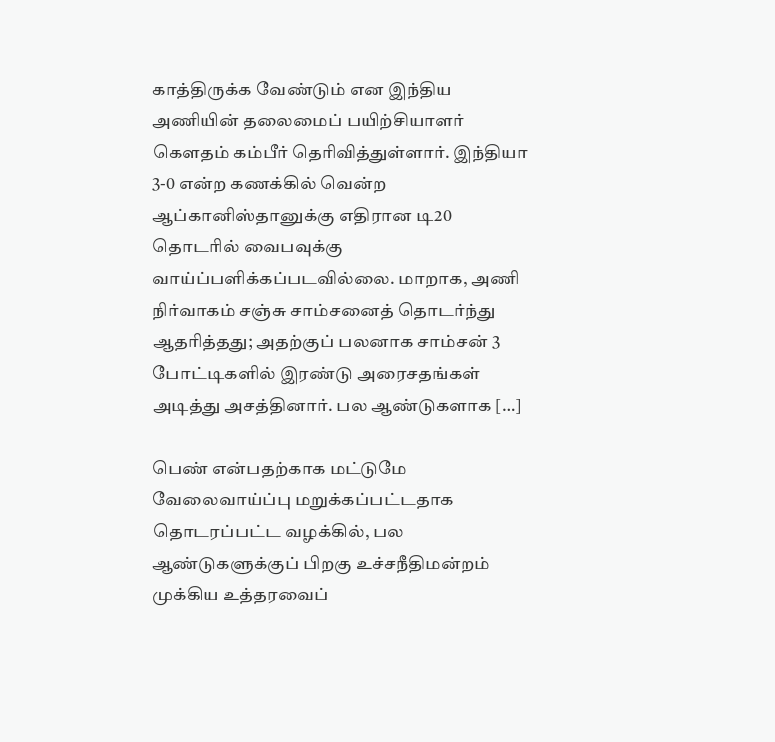காத்திருக்க வேண்டும் என இந்திய அணியின் தலைமைப் பயிற்சியாளர் கௌதம் கம்பீர் தெரிவித்துள்ளார். இந்தியா 3-0 என்ற கணக்கில் வென்ற ஆப்கானிஸ்தானுக்கு எதிரான டி20 தொடரில் வைபவுக்கு வாய்ப்பளிக்கப்படவில்லை. மாறாக, அணி நிர்வாகம் சஞ்சு சாம்சனைத் தொடர்ந்து ஆதரித்தது; அதற்குப் பலனாக சாம்சன் 3 போட்டிகளில் இரண்டு அரைசதங்கள் அடித்து அசத்தினார். பல ஆண்டுகளாக […]

பெண் என்பதற்காக மட்டுமே வேலைவாய்ப்பு மறுக்கப்பட்டதாக தொடரப்பட்ட வழக்கில், பல ஆண்டுகளுக்குப் பிறகு உச்சநீதிமன்றம் முக்கிய உத்தரவைப்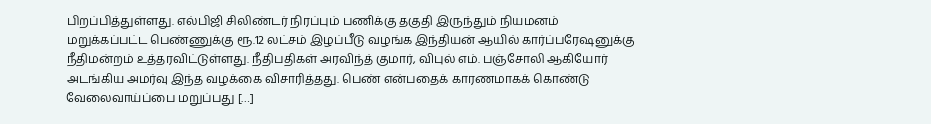பிறப்பித்துள்ளது. எல்பிஜி சிலிண்டர் நிரப்பும் பணிக்கு தகுதி இருந்தும் நியமனம் மறுக்கப்பட்ட பெண்ணுக்கு ரூ.12 லட்சம் இழப்பீடு வழங்க இந்தியன் ஆயில் கார்ப்பரேஷனுக்கு நீதிமன்றம் உத்தரவிட்டுள்ளது. நீதிபதிகள் அரவிந்த் குமார், விபுல் எம். பஞ்சோலி ஆகியோர் அடங்கிய அமர்வு இந்த வழக்கை விசாரித்தது. பெண் என்பதைக் காரணமாகக் கொண்டு வேலைவாய்ப்பை மறுப்பது […]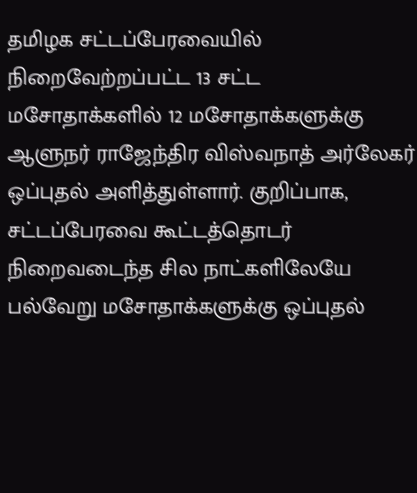தமிழக சட்டப்பேரவையில் நிறைவேற்றப்பட்ட 13 சட்ட மசோதாக்களில் 12 மசோதாக்களுக்கு ஆளுநர் ராஜேந்திர விஸ்வநாத் அர்லேகர் ஒப்புதல் அளித்துள்ளார். குறிப்பாக, சட்டப்பேரவை கூட்டத்தொடர் நிறைவடைந்த சில நாட்களிலேயே பல்வேறு மசோதாக்களுக்கு ஒப்புதல்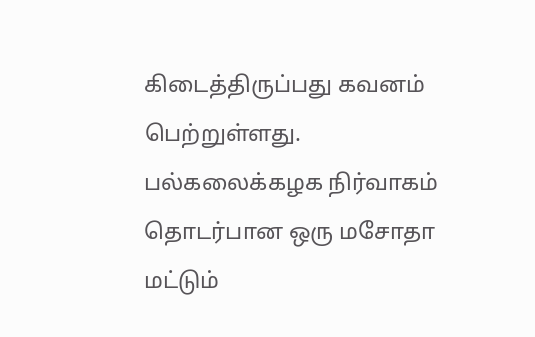கிடைத்திருப்பது கவனம் பெற்றுள்ளது. பல்கலைக்கழக நிர்வாகம் தொடர்பான ஒரு மசோதா மட்டும்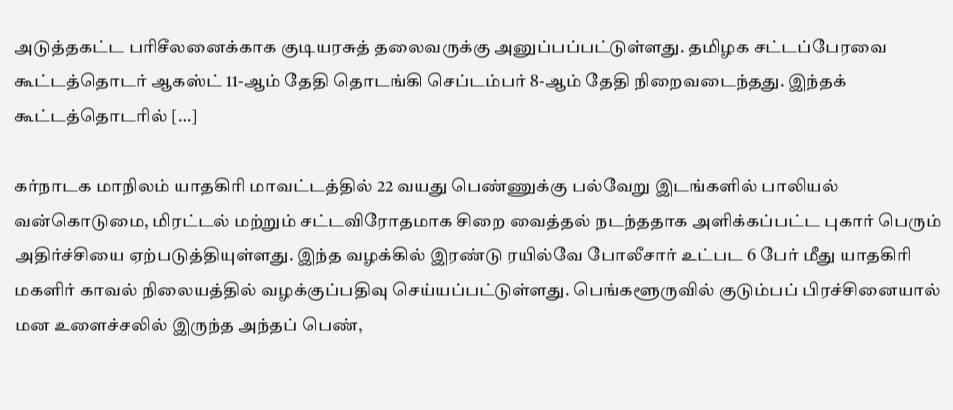அடுத்தகட்ட பரிசீலனைக்காக குடியரசுத் தலைவருக்கு அனுப்பப்பட்டுள்ளது. தமிழக சட்டப்பேரவை கூட்டத்தொடர் ஆகஸ்ட் 11-ஆம் தேதி தொடங்கி செப்டம்பர் 8-ஆம் தேதி நிறைவடைந்தது. இந்தக் கூட்டத்தொடரில் […]

கர்நாடக மாநிலம் யாதகிரி மாவட்டத்தில் 22 வயது பெண்ணுக்கு பல்வேறு இடங்களில் பாலியல் வன்கொடுமை, மிரட்டல் மற்றும் சட்டவிரோதமாக சிறை வைத்தல் நடந்ததாக அளிக்கப்பட்ட புகார் பெரும் அதிர்ச்சியை ஏற்படுத்தியுள்ளது. இந்த வழக்கில் இரண்டு ரயில்வே போலீசார் உட்பட 6 பேர் மீது யாதகிரி மகளிர் காவல் நிலையத்தில் வழக்குப்பதிவு செய்யப்பட்டுள்ளது. பெங்களூருவில் குடும்பப் பிரச்சினையால் மன உளைச்சலில் இருந்த அந்தப் பெண்,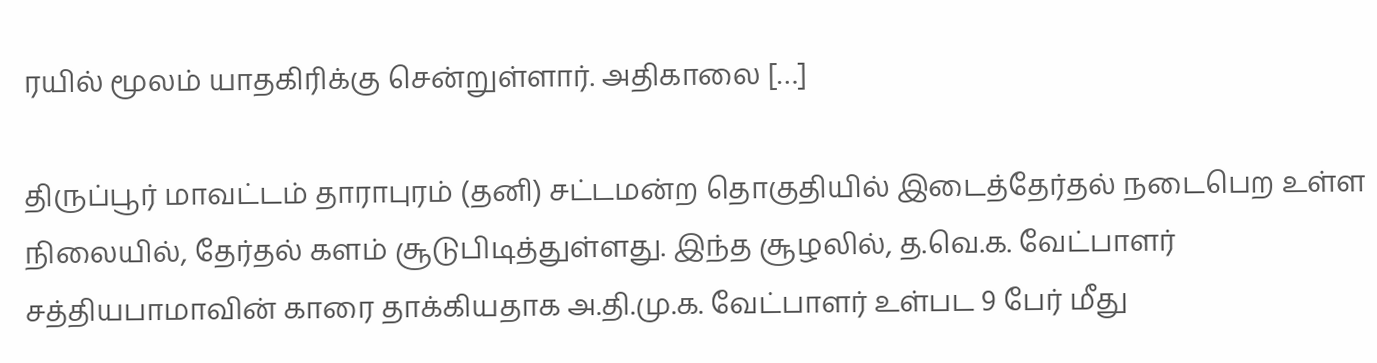ரயில் மூலம் யாதகிரிக்கு சென்றுள்ளார். அதிகாலை […]

திருப்பூர் மாவட்டம் தாராபுரம் (தனி) சட்டமன்ற தொகுதியில் இடைத்தேர்தல் நடைபெற உள்ள நிலையில், தேர்தல் களம் சூடுபிடித்துள்ளது. இந்த சூழலில், த.வெ.க. வேட்பாளர் சத்தியபாமாவின் காரை தாக்கியதாக அ.தி.மு.க. வேட்பாளர் உள்பட 9 பேர் மீது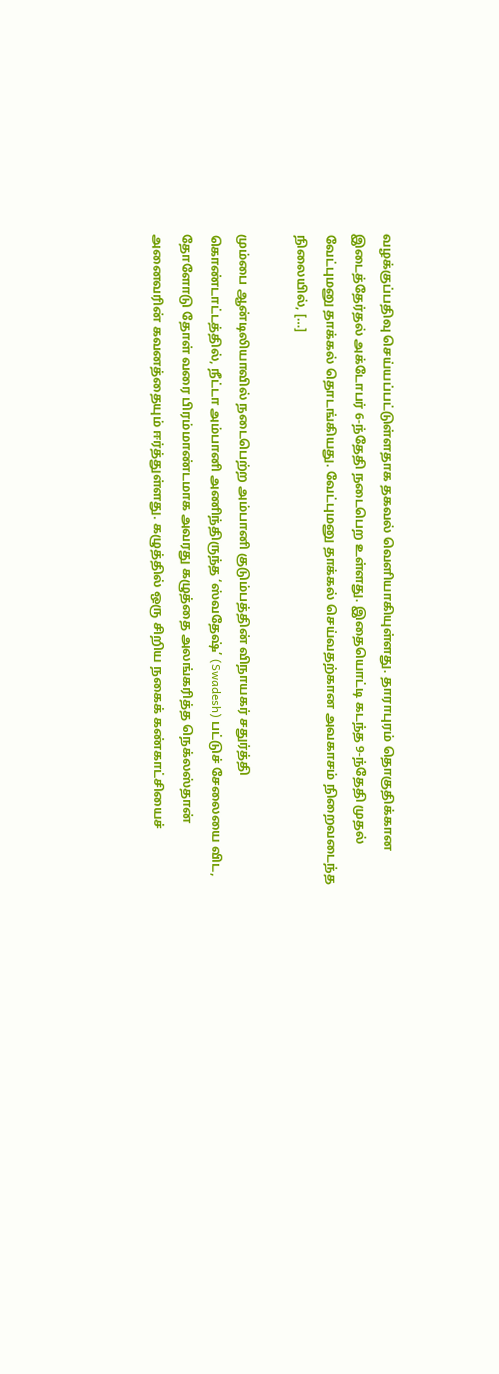வழக்குப்பதிவு செய்யப்பட்டுள்ளதாக தகவல் வெளியாகியுள்ளது. தாராபுரம் தொகுதிக்கான இடைத்தேர்தல் அக்டோபர் 6-ந்தேதி நடைபெற உள்ளது. இதையொட்டி கடந்த 9-ந்தேதி முதல் வேட்புமனு தாக்கல் தொடங்கியது. வேட்புமனு தாக்கல் செய்வதற்கான அவகாசம் நிறைவடைந்த நிலையில், […]

மும்பை ஆன்டிலியாவில் நடைபெற்ற அம்பானி குடும்பத்தின் விநாயகர் சதுர்த்தி கொண்டாட்டத்தில், நீட்டா அம்பானி அணிந்திருந்த ‘ஸ்வதேஷ்’ (Swadesh) பட்டுச் சேலையை விட, தோளோடு தோள் வரை பிரம்மாண்டமாக அவரது கழுத்தை அலங்கரித்த நெக்லஸ்தான் அனைவரின் கவனத்தையும் ஈர்த்துள்ளது. கழுத்தில் ஒரு சிறிய நகைக் கண்காட்சியைச்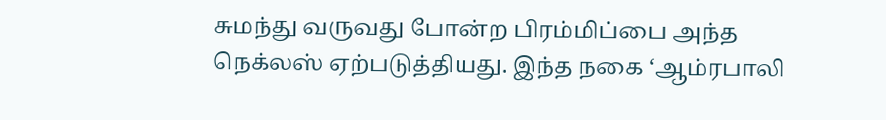சுமந்து வருவது போன்ற பிரம்மிப்பை அந்த நெக்லஸ் ஏற்படுத்தியது. இந்த நகை ‘ஆம்ரபாலி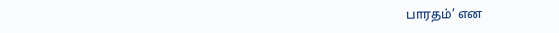பாரதம்’ என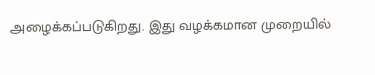அழைக்கப்படுகிறது. இது வழக்கமான முறையில்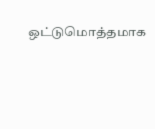ஒட்டுமொத்தமாக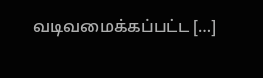வடிவமைக்கப்பட்ட […]